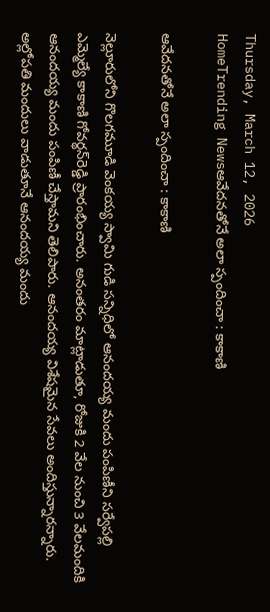Thursday, March 12, 2026
HomeTrending Newsఆవేదనతోనే అలా స్పందించా : కాకాణి

ఆవేదనతోనే అలా స్పందించా : కాకాణి

నెల్లూరులోని గొలగమూడి వెంకయ్య స్వామి గుడి సన్నిధిలో ఆనందయ్య మందు పంపిణీని సర్వేపల్లి ఎమ్మెల్యే కాకాణి గోవర్థన్‌రెడ్డి ప్రారంభించారు. అనంతరం మాట్లాడుతూ, రోజుకి 2 వేల నుంచి 3 వేలమందికి ఆనందయ్య మందు పంపిణీ చేస్తామని తెలిపారు. ఆనందయ్య విశేషమైన సేవలు అందిస్తున్నారన్నారు. అల్లోపతి మందులు వాడుతూనే ఆనందయ్య మందు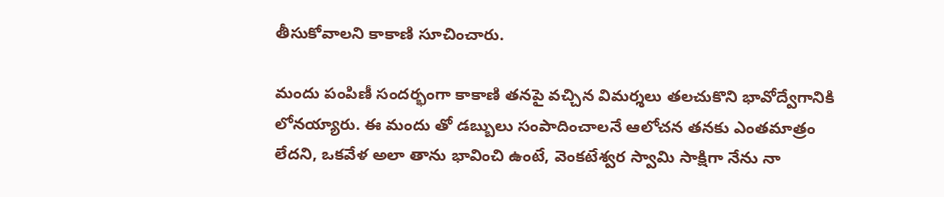తీసుకోవాలని కాకాణి సూచించారు.

మందు పంపిణీ సందర్భంగా కాకాణి తనపై వచ్చిన విమర్శలు తలచుకొని భావోద్వేగానికి లోనయ్యారు. ఈ మందు తో డబ్బులు సంపాదించాలనే ఆలోచన తనకు ఎంతమాత్రం లేదని, ఒకవేళ అలా తాను భావించి ఉంటే, వెంకటేశ్వర స్వామి సాక్షిగా నేను నా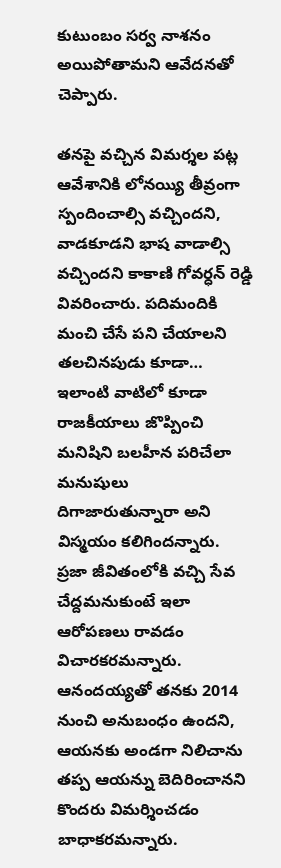కుటుంబం సర్వ నాశనం అయిపోతామని ఆవేదనతో చెప్పారు.

తనపై వచ్చిన విమర్శల పట్ల ఆవేశానికి లోనయ్యి తీవ్రంగా స్పందించాల్సి వచ్చిందని, వాడకూడని భాష వాడాల్సి వచ్చిందని కాకాణి గోవర్ధన్ రెడ్డి వివరించారు. పదిమందికి మంచి చేసే పని చేయాలని తలచినపుడు కూడా… ఇలాంటి వాటిలో కూడా రాజకీయాలు జొప్పించి మనిషిని బలహీన పరిచేలా మనుషులు దిగాజారుతున్నారా అని విస్మయం కలిగిందన్నారు. ప్రజా జీవితంలోకి వచ్చి సేవ చేద్దమనుకుంటే ఇలా ఆరోపణలు రావడం విచారకరమన్నారు. ఆనందయ్యతో తనకు 2014 నుంచి అనుబంధం ఉందని, ఆయనకు అండగా నిలిచాను తప్ప ఆయన్ను బెదిరించానని కొందరు విమర్శించడం బాధాకరమన్నారు.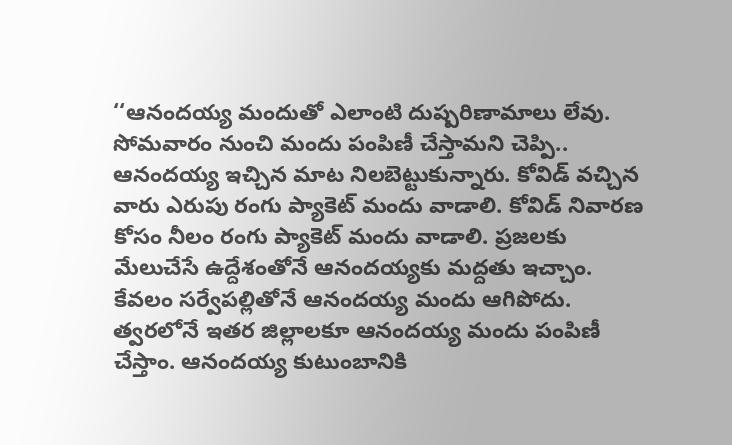‘‘ఆనందయ్య మందుతో ఎలాంటి దుష్పరిణామాలు లేవు. సోమవారం నుంచి మందు పంపిణీ చేస్తామని చెప్పి.. ఆనందయ్య ఇచ్చిన మాట నిలబెట్టుకున్నారు. కోవిడ్‌ వచ్చిన వారు ఎరుపు రంగు ప్యాకెట్‌ మందు వాడాలి. కోవిడ్‌ నివారణ కోసం నీలం రంగు ప్యాకెట్‌ మందు వాడాలి. ప్రజలకు మేలుచేసే ఉద్దేశంతోనే ఆనందయ్యకు మద్దతు ఇచ్చాం. కేవలం సర్వేపల్లితోనే ఆనందయ్య మందు ఆగిపోదు. త్వరలోనే ఇతర జిల్లాలకూ ఆనందయ్య మందు పంపిణీ చేస్తాం. ఆనందయ్య కుటుంబానికి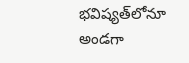భవిష్యత్‌లోనూ అండగా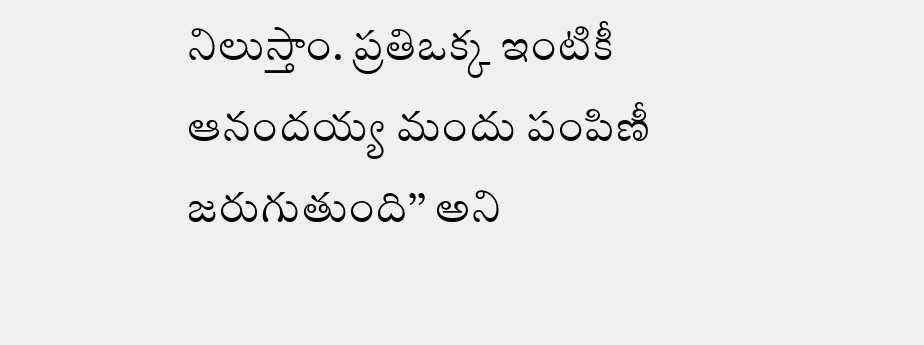నిలుస్తాం. ప్రతిఒక్క ఇంటికీ ఆనందయ్య మందు పంపిణీ జరుగుతుంది’’ అని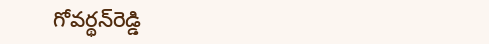గోవర్థన్‌రెడ్డి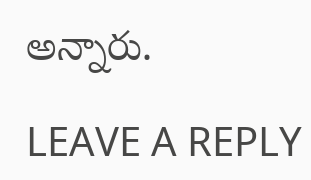అన్నారు.

LEAVE A REPLY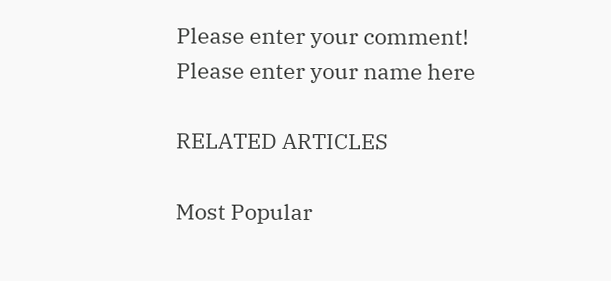Please enter your comment!
Please enter your name here

RELATED ARTICLES

Most Popular